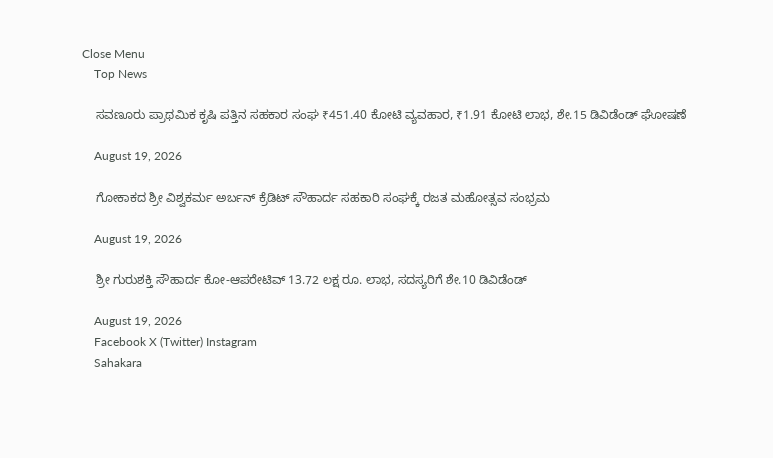Close Menu
    Top News

    ಸವಣೂರು ಪ್ರಾಥಮಿಕ ಕೃಷಿ ಪತ್ತಿನ ಸಹಕಾರ ಸಂಘ ₹451.40 ಕೋಟಿ ವ್ಯವಹಾರ, ₹1.91 ಕೋಟಿ ಲಾಭ, ಶೇ.15 ಡಿವಿಡೆಂಡ್ ಘೋಷಣೆ

    August 19, 2026

    ಗೋಕಾಕದ ಶ್ರೀ ವಿಶ್ವಕರ್ಮ ಅರ್ಬನ್ ಕ್ರೆಡಿಟ್ ಸೌಹಾರ್ದ ಸಹಕಾರಿ ಸಂಘಕ್ಕೆ ರಜತ ಮಹೋತ್ಸವ ಸಂಭ್ರಮ

    August 19, 2026

    ಶ್ರೀ ಗುರುಶಕ್ತಿ ಸೌಹಾರ್ದ ಕೋ-ಆಪರೇಟಿವ್ 13.72 ಲಕ್ಷ ರೂ. ಲಾಭ, ಸದಸ್ಯರಿಗೆ ಶೇ.10 ಡಿವಿಡೆಂಡ್

    August 19, 2026
    Facebook X (Twitter) Instagram
    Sahakara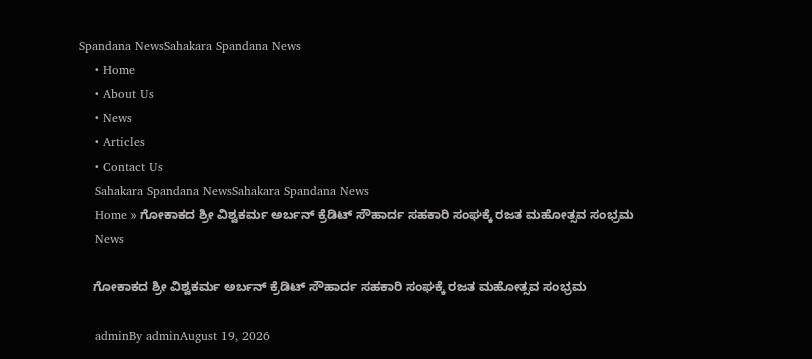Spandana NewsSahakara Spandana News
    • Home
    • About Us
    • News
    • Articles
    • Contact Us
    Sahakara Spandana NewsSahakara Spandana News
    Home » ಗೋಕಾಕದ ಶ್ರೀ ವಿಶ್ವಕರ್ಮ ಅರ್ಬನ್ ಕ್ರೆಡಿಟ್ ಸೌಹಾರ್ದ ಸಹಕಾರಿ ಸಂಘಕ್ಕೆ ರಜತ ಮಹೋತ್ಸವ ಸಂಭ್ರಮ
    News

    ಗೋಕಾಕದ ಶ್ರೀ ವಿಶ್ವಕರ್ಮ ಅರ್ಬನ್ ಕ್ರೆಡಿಟ್ ಸೌಹಾರ್ದ ಸಹಕಾರಿ ಸಂಘಕ್ಕೆ ರಜತ ಮಹೋತ್ಸವ ಸಂಭ್ರಮ

    adminBy adminAugust 19, 2026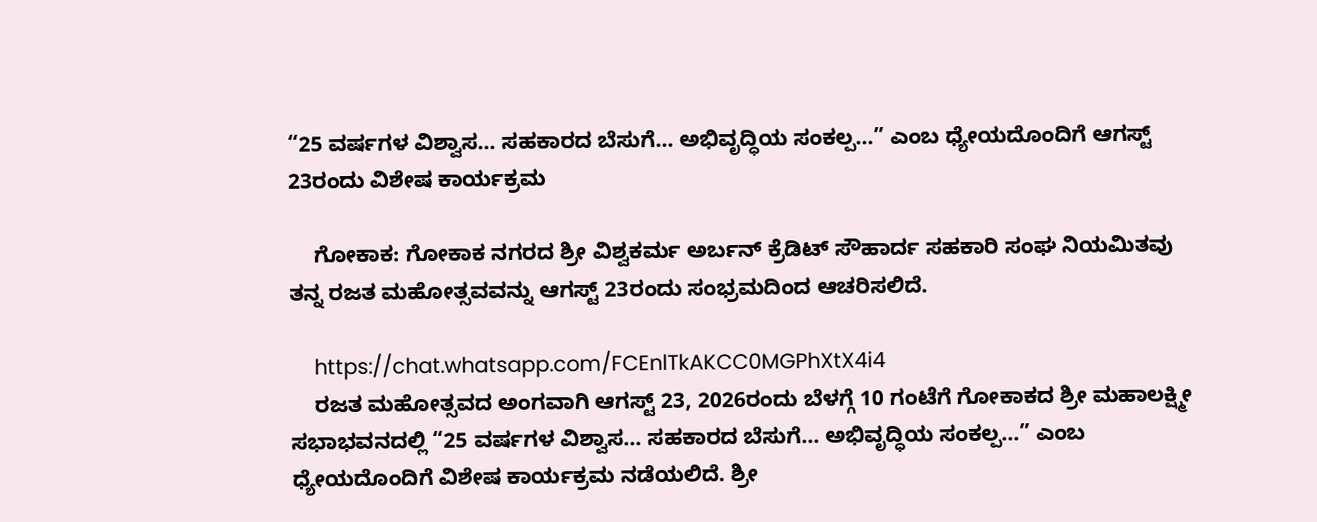“25 ವರ್ಷಗಳ ವಿಶ್ವಾಸ… ಸಹಕಾರದ ಬೆಸುಗೆ… ಅಭಿವೃದ್ಧಿಯ ಸಂಕಲ್ಪ…” ಎಂಬ ಧ್ಯೇಯದೊಂದಿಗೆ ಆಗಸ್ಟ್ 23ರಂದು ವಿಶೇಷ ಕಾರ್ಯಕ್ರಮ

    ಗೋಕಾಕ: ಗೋಕಾಕ ನಗರದ ಶ್ರೀ ವಿಶ್ವಕರ್ಮ ಅರ್ಬನ್ ಕ್ರೆಡಿಟ್ ಸೌಹಾರ್ದ ಸಹಕಾರಿ ಸಂಘ ನಿಯಮಿತವು ತನ್ನ ರಜತ ಮಹೋತ್ಸವವನ್ನು ಆಗಸ್ಟ್ 23ರಂದು ಸಂಭ್ರಮದಿಂದ ಆಚರಿಸಲಿದೆ.

    https://chat.whatsapp.com/FCEnlTkAKCC0MGPhXtX4i4
    ರಜತ ಮಹೋತ್ಸವದ ಅಂಗವಾಗಿ ಆಗಸ್ಟ್ 23, 2026ರಂದು ಬೆಳಗ್ಗೆ 10 ಗಂಟೆಗೆ ಗೋಕಾಕದ ಶ್ರೀ ಮಹಾಲಕ್ಷ್ಮೀ ಸಭಾಭವನದಲ್ಲಿ “25 ವರ್ಷಗಳ ವಿಶ್ವಾಸ… ಸಹಕಾರದ ಬೆಸುಗೆ… ಅಭಿವೃದ್ಧಿಯ ಸಂಕಲ್ಪ…” ಎಂಬ ಧ್ಯೇಯದೊಂದಿಗೆ ವಿಶೇಷ ಕಾರ್ಯಕ್ರಮ ನಡೆಯಲಿದೆ. ಶ್ರೀ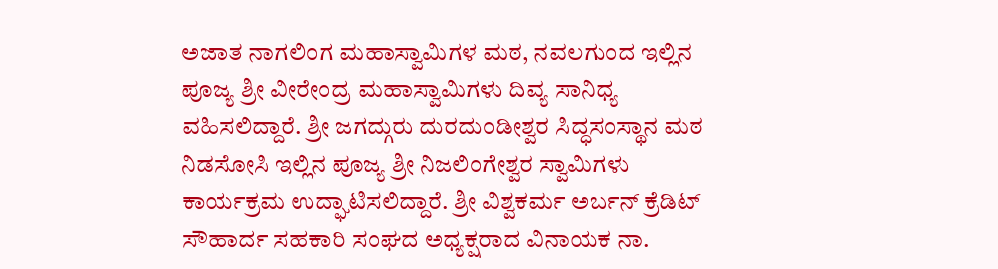ಅಜಾತ ನಾಗಲಿಂಗ ಮಹಾಸ್ವಾಮಿಗಳ ಮಠ, ನವಲಗುಂದ ಇಲ್ಲಿನ ಪೂಜ್ಯ ಶ್ರೀ ವೀರೇಂದ್ರ ಮಹಾಸ್ವಾಮಿಗಳು ದಿವ್ಯ ಸಾನಿಧ್ಯ ವಹಿಸಲಿದ್ದಾರೆ. ಶ್ರೀ ಜಗದ್ಗುರು ದುರದುಂಡೀಶ್ವರ ಸಿದ್ಧಸಂಸ್ಥಾನ ಮಠ ನಿಡಸೋಸಿ ಇಲ್ಲಿನ ಪೂಜ್ಯ ಶ್ರೀ ನಿಜಲಿಂಗೇಶ್ವರ ಸ್ವಾಮಿಗಳು ಕಾರ್ಯಕ್ರಮ ಉದ್ಘಾಟಿಸಲಿದ್ದಾರೆ. ಶ್ರೀ ವಿಶ್ವಕರ್ಮ ಅರ್ಬನ್ ಕ್ರೆಡಿಟ್ ಸೌಹಾರ್ದ ಸಹಕಾರಿ ಸಂಘದ ಅಧ್ಯಕ್ಷರಾದ ವಿನಾಯಕ ನಾ.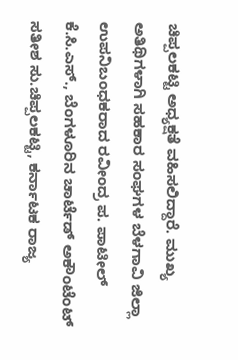ಚಿಪ್ಪಲಕಟ್ಟಿ ಅಧ್ಯಕ್ಷತೆ ವಹಿಸಲಿದ್ದಾರೆ. ಮುಖ್ಯ ಅತಿಥಿಗಳಾಗಿ ಸಹಕಾರ ಸಂಘಗಳ ಬೆಳಗಾವಿ ಜಿಲ್ಲಾ ಉಪನಿಬಂಧಕರಾದ ರವೀಂದ್ರ ಪ. ಪಾಟೀಲ್ ಕೆ.ಸಿ.ಎಸ್., ಬೆಂಗಳೂರಿನ ಚಾರ್ಟೆಡ್ ಅಕೌಂಟೆಂಟ್‌ ಸತೀಶ ಸು.ಚಿಪ್ಪಲಕಟ್ಟಿ, ಕರ್ನಾಟಕ ರಾಜ್ಯ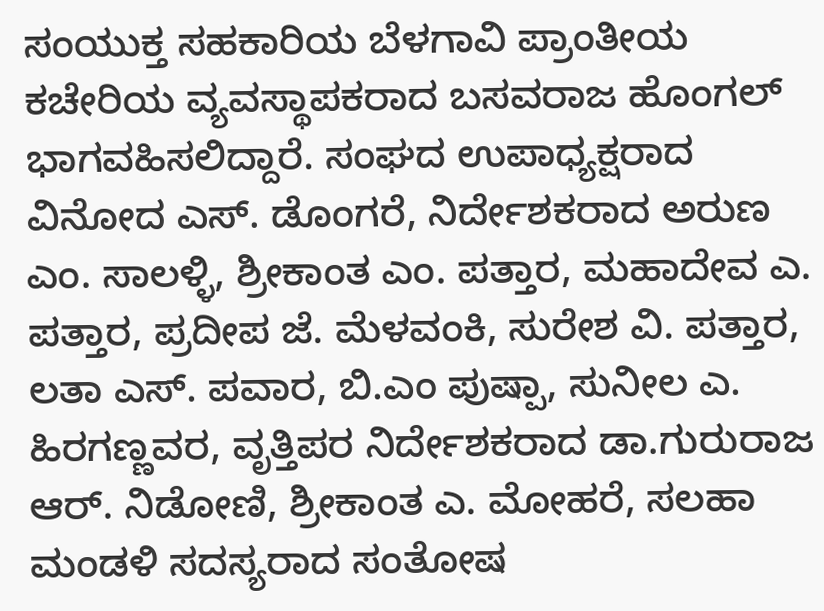ಸಂಯುಕ್ತ ಸಹಕಾರಿಯ ಬೆಳಗಾವಿ ಪ್ರಾಂತೀಯ ಕಚೇರಿಯ ವ್ಯವಸ್ಥಾಪಕರಾದ ಬಸವರಾಜ ಹೊಂಗಲ್ ಭಾಗವಹಿಸಲಿದ್ದಾರೆ. ಸಂಘದ ಉಪಾಧ್ಯಕ್ಷರಾದ ವಿನೋದ ಎಸ್. ಡೊಂಗರೆ, ನಿರ್ದೇಶಕರಾದ ಅರುಣ ಎಂ. ಸಾಲಳ್ಳಿ, ಶ್ರೀಕಾಂತ ಎಂ. ಪತ್ತಾರ, ಮಹಾದೇವ ಎ. ಪತ್ತಾರ, ಪ್ರದೀಪ ಜೆ. ಮೆಳವಂಕಿ, ಸುರೇಶ ವಿ. ಪತ್ತಾರ, ಲತಾ ಎಸ್‌. ಪವಾರ, ಬಿ.ಎಂ ಪುಷ್ಪಾ, ಸುನೀಲ ಎ. ಹಿರಗಣ್ಣವರ, ವೃತ್ತಿಪರ ನಿರ್ದೇಶಕರಾದ ಡಾ.ಗುರುರಾಜ ಆರ್‌. ನಿಡೋಣಿ, ಶ್ರೀಕಾಂತ ಎ. ಮೋಹರೆ, ಸಲಹಾ ಮಂಡಳಿ ಸದಸ್ಯರಾದ ಸಂತೋಷ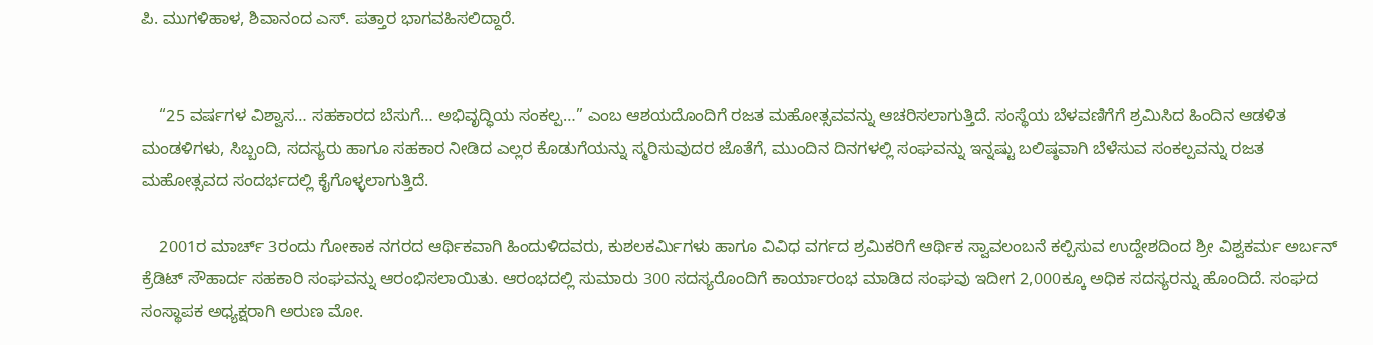ಪಿ. ಮುಗಳಿಹಾಳ, ಶಿವಾನಂದ ಎಸ್‌. ಪತ್ತಾರ ಭಾಗವಹಿಸಲಿದ್ದಾರೆ.


    “25 ವರ್ಷಗಳ ವಿಶ್ವಾಸ… ಸಹಕಾರದ ಬೆಸುಗೆ… ಅಭಿವೃದ್ಧಿಯ ಸಂಕಲ್ಪ…” ಎಂಬ ಆಶಯದೊಂದಿಗೆ ರಜತ ಮಹೋತ್ಸವವನ್ನು ಆಚರಿಸಲಾಗುತ್ತಿದೆ. ಸಂಸ್ಥೆಯ ಬೆಳವಣಿಗೆಗೆ ಶ್ರಮಿಸಿದ ಹಿಂದಿನ ಆಡಳಿತ ಮಂಡಳಿಗಳು, ಸಿಬ್ಬಂದಿ, ಸದಸ್ಯರು ಹಾಗೂ ಸಹಕಾರ ನೀಡಿದ ಎಲ್ಲರ ಕೊಡುಗೆಯನ್ನು ಸ್ಮರಿಸುವುದರ ಜೊತೆಗೆ, ಮುಂದಿನ ದಿನಗಳಲ್ಲಿ ಸಂಘವನ್ನು ಇನ್ನಷ್ಟು ಬಲಿಷ್ಠವಾಗಿ ಬೆಳೆಸುವ ಸಂಕಲ್ಪವನ್ನು ರಜತ ಮಹೋತ್ಸವದ ಸಂದರ್ಭದಲ್ಲಿ ಕೈಗೊಳ್ಳಲಾಗುತ್ತಿದೆ.

    2001ರ ಮಾರ್ಚ್ 3ರಂದು ಗೋಕಾಕ ನಗರದ ಆರ್ಥಿಕವಾಗಿ ಹಿಂದುಳಿದವರು, ಕುಶಲಕರ್ಮಿಗಳು ಹಾಗೂ ವಿವಿಧ ವರ್ಗದ ಶ್ರಮಿಕರಿಗೆ ಆರ್ಥಿಕ ಸ್ವಾವಲಂಬನೆ ಕಲ್ಪಿಸುವ ಉದ್ದೇಶದಿಂದ ಶ್ರೀ ವಿಶ್ವಕರ್ಮ ಅರ್ಬನ್ ಕ್ರೆಡಿಟ್ ಸೌಹಾರ್ದ ಸಹಕಾರಿ ಸಂಘವನ್ನು ಆರಂಭಿಸಲಾಯಿತು. ಆರಂಭದಲ್ಲಿ ಸುಮಾರು 300 ಸದಸ್ಯರೊಂದಿಗೆ ಕಾರ್ಯಾರಂಭ ಮಾಡಿದ ಸಂಘವು ಇದೀಗ 2,000ಕ್ಕೂ ಅಧಿಕ ಸದಸ್ಯರನ್ನು ಹೊಂದಿದೆ. ಸಂಘದ ಸಂಸ್ಥಾಪಕ ಅಧ್ಯಕ್ಷರಾಗಿ ಅರುಣ ಮೋ.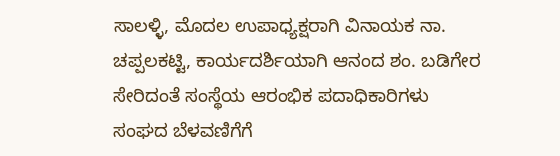ಸಾಲಳ್ಳಿ, ಮೊದಲ ಉಪಾಧ್ಯಕ್ಷರಾಗಿ ವಿನಾಯಕ ನಾ. ಚಪ್ಪಲಕಟ್ಟಿ, ಕಾರ್ಯದರ್ಶಿಯಾಗಿ ಆನಂದ ಶಂ. ಬಡಿಗೇರ ಸೇರಿದಂತೆ ಸಂಸ್ಥೆಯ ಆರಂಭಿಕ ಪದಾಧಿಕಾರಿಗಳು ಸಂಘದ ಬೆಳವಣಿಗೆಗೆ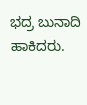ಭದ್ರ ಬುನಾದಿ ಹಾಕಿದರು.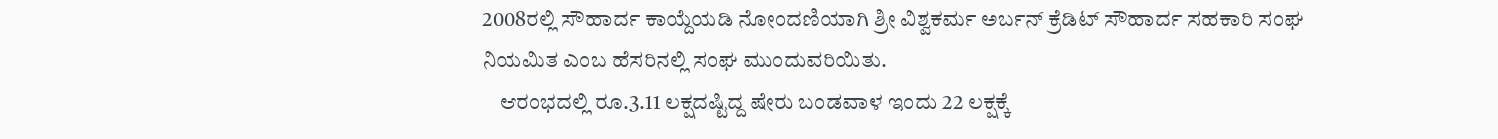2008ರಲ್ಲಿ ಸೌಹಾರ್ದ ಕಾಯ್ದೆಯಡಿ ನೋಂದಣಿಯಾಗಿ ಶ್ರೀ ವಿಶ್ವಕರ್ಮ ಅರ್ಬನ್ ಕ್ರೆಡಿಟ್ ಸೌಹಾರ್ದ ಸಹಕಾರಿ ಸಂಘ ನಿಯಮಿತ ಎಂಬ ಹೆಸರಿನಲ್ಲಿ ಸಂಘ ಮುಂದುವರಿಯಿತು.
    ಆರಂಭದಲ್ಲಿ ರೂ.3.11 ಲಕ್ಷದಷ್ಟಿದ್ದ ಷೇರು ಬಂಡವಾಳ ಇಂದು 22 ಲಕ್ಷಕ್ಕೆ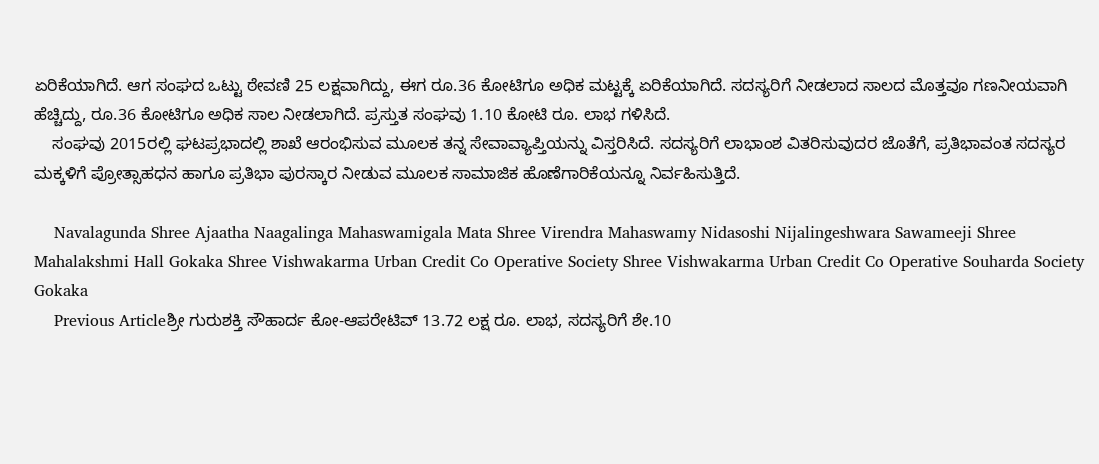ಏರಿಕೆಯಾಗಿದೆ. ಆಗ ಸಂಘದ ಒಟ್ಟು ಠೇವಣಿ 25 ಲಕ್ಷವಾಗಿದ್ದು, ಈಗ ರೂ.36 ಕೋಟಿಗೂ ಅಧಿಕ ಮಟ್ಟಕ್ಕೆ ಏರಿಕೆಯಾಗಿದೆ. ಸದಸ್ಯರಿಗೆ ನೀಡಲಾದ ಸಾಲದ ಮೊತ್ತವೂ ಗಣನೀಯವಾಗಿ ಹೆಚ್ಚಿದ್ದು, ರೂ.36 ಕೋಟಿಗೂ ಅಧಿಕ ಸಾಲ ನೀಡಲಾಗಿದೆ. ಪ್ರಸ್ತುತ ಸಂಘವು 1.10 ಕೋಟಿ ರೂ. ಲಾಭ ಗಳಿಸಿದೆ.
    ಸಂಘವು 2015ರಲ್ಲಿ ಘಟಪ್ರಭಾದಲ್ಲಿ ಶಾಖೆ ಆರಂಭಿಸುವ ಮೂಲಕ ತನ್ನ ಸೇವಾವ್ಯಾಪ್ತಿಯನ್ನು ವಿಸ್ತರಿಸಿದೆ. ಸದಸ್ಯರಿಗೆ ಲಾಭಾಂಶ ವಿತರಿಸುವುದರ ಜೊತೆಗೆ, ಪ್ರತಿಭಾವಂತ ಸದಸ್ಯರ ಮಕ್ಕಳಿಗೆ ಪ್ರೋತ್ಸಾಹಧನ ಹಾಗೂ ಪ್ರತಿಭಾ ಪುರಸ್ಕಾರ ನೀಡುವ ಮೂಲಕ ಸಾಮಾಜಿಕ ಹೊಣೆಗಾರಿಕೆಯನ್ನೂ ನಿರ್ವಹಿಸುತ್ತಿದೆ.

    Navalagunda Shree Ajaatha Naagalinga Mahaswamigala Mata Shree Virendra Mahaswamy Nidasoshi Nijalingeshwara Sawameeji Shree Mahalakshmi Hall Gokaka Shree Vishwakarma Urban Credit Co Operative Society Shree Vishwakarma Urban Credit Co Operative Souharda Society Gokaka
    Previous Articleಶ್ರೀ ಗುರುಶಕ್ತಿ ಸೌಹಾರ್ದ ಕೋ-ಆಪರೇಟಿವ್ 13.72 ಲಕ್ಷ ರೂ. ಲಾಭ, ಸದಸ್ಯರಿಗೆ ಶೇ.10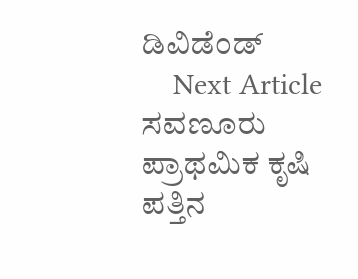ಡಿವಿಡೆಂಡ್
    Next Article ಸವಣೂರು ಪ್ರಾಥಮಿಕ ಕೃಷಿ ಪತ್ತಿನ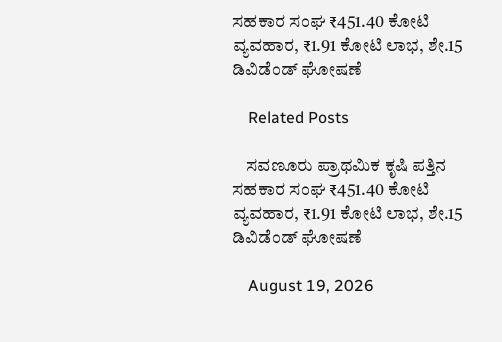ಸಹಕಾರ ಸಂಘ ₹451.40 ಕೋಟಿ ವ್ಯವಹಾರ, ₹1.91 ಕೋಟಿ ಲಾಭ, ಶೇ.15 ಡಿವಿಡೆಂಡ್ ಘೋಷಣೆ

    Related Posts

    ಸವಣೂರು ಪ್ರಾಥಮಿಕ ಕೃಷಿ ಪತ್ತಿನ ಸಹಕಾರ ಸಂಘ ₹451.40 ಕೋಟಿ ವ್ಯವಹಾರ, ₹1.91 ಕೋಟಿ ಲಾಭ, ಶೇ.15 ಡಿವಿಡೆಂಡ್ ಘೋಷಣೆ

    August 19, 2026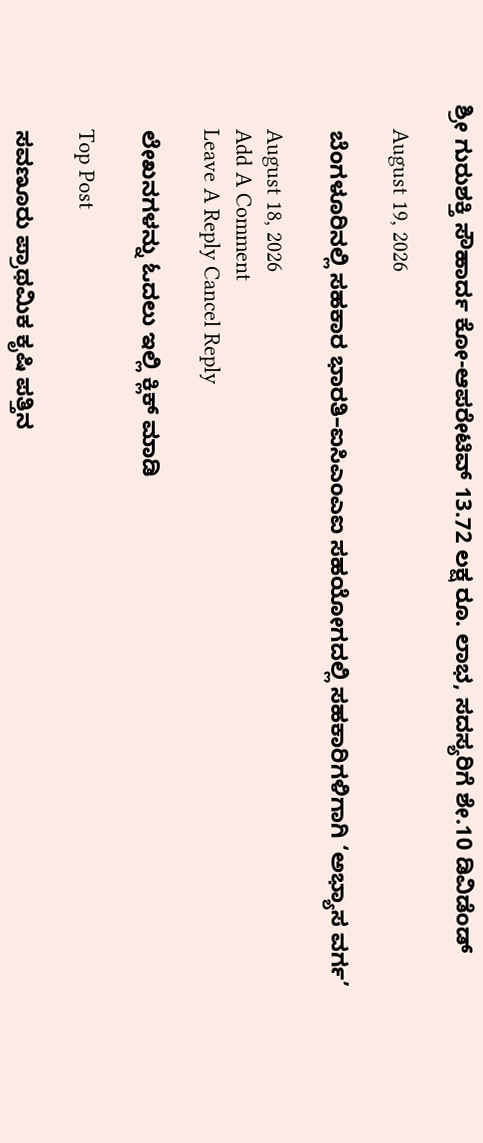ಶ್ರೀ ಗುರುಶಕ್ತಿ ಸೌಹಾರ್ದ ಕೋ-ಆಪರೇಟಿವ್ 13.72 ಲಕ್ಷ ರೂ. ಲಾಭ, ಸದಸ್ಯರಿಗೆ ಶೇ.10 ಡಿವಿಡೆಂಡ್

    August 19, 2026

    ಬೆಂಗಳೂರಿನಲ್ಲಿ ಸಹಕಾರ ಭಾರತಿ–ಐಸಿಎಂಎಐ ಸಹಯೋಗದಲ್ಲಿ ಸಹಕಾರಿಗಳಿಗಾಗಿ ‘ಅಭ್ಯಾಸ ವರ್ಗ’

    August 18, 2026
    Add A Comment
    Leave A Reply Cancel Reply

    ಲೇಖನಗಳನ್ನು ಓದಲು ಇಲ್ಲಿ ಕ್ಲಿಕ್ ಮಾಡಿ

    Top Post

    ಸವಣೂರು ಪ್ರಾಥಮಿಕ ಕೃಷಿ ಪತ್ತಿನ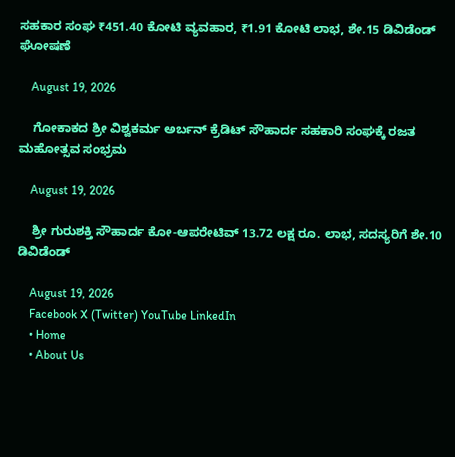ಸಹಕಾರ ಸಂಘ ₹451.40 ಕೋಟಿ ವ್ಯವಹಾರ, ₹1.91 ಕೋಟಿ ಲಾಭ, ಶೇ.15 ಡಿವಿಡೆಂಡ್ ಘೋಷಣೆ

    August 19, 2026

    ಗೋಕಾಕದ ಶ್ರೀ ವಿಶ್ವಕರ್ಮ ಅರ್ಬನ್ ಕ್ರೆಡಿಟ್ ಸೌಹಾರ್ದ ಸಹಕಾರಿ ಸಂಘಕ್ಕೆ ರಜತ ಮಹೋತ್ಸವ ಸಂಭ್ರಮ

    August 19, 2026

    ಶ್ರೀ ಗುರುಶಕ್ತಿ ಸೌಹಾರ್ದ ಕೋ-ಆಪರೇಟಿವ್ 13.72 ಲಕ್ಷ ರೂ. ಲಾಭ, ಸದಸ್ಯರಿಗೆ ಶೇ.10 ಡಿವಿಡೆಂಡ್

    August 19, 2026
    Facebook X (Twitter) YouTube LinkedIn
    • Home
    • About Us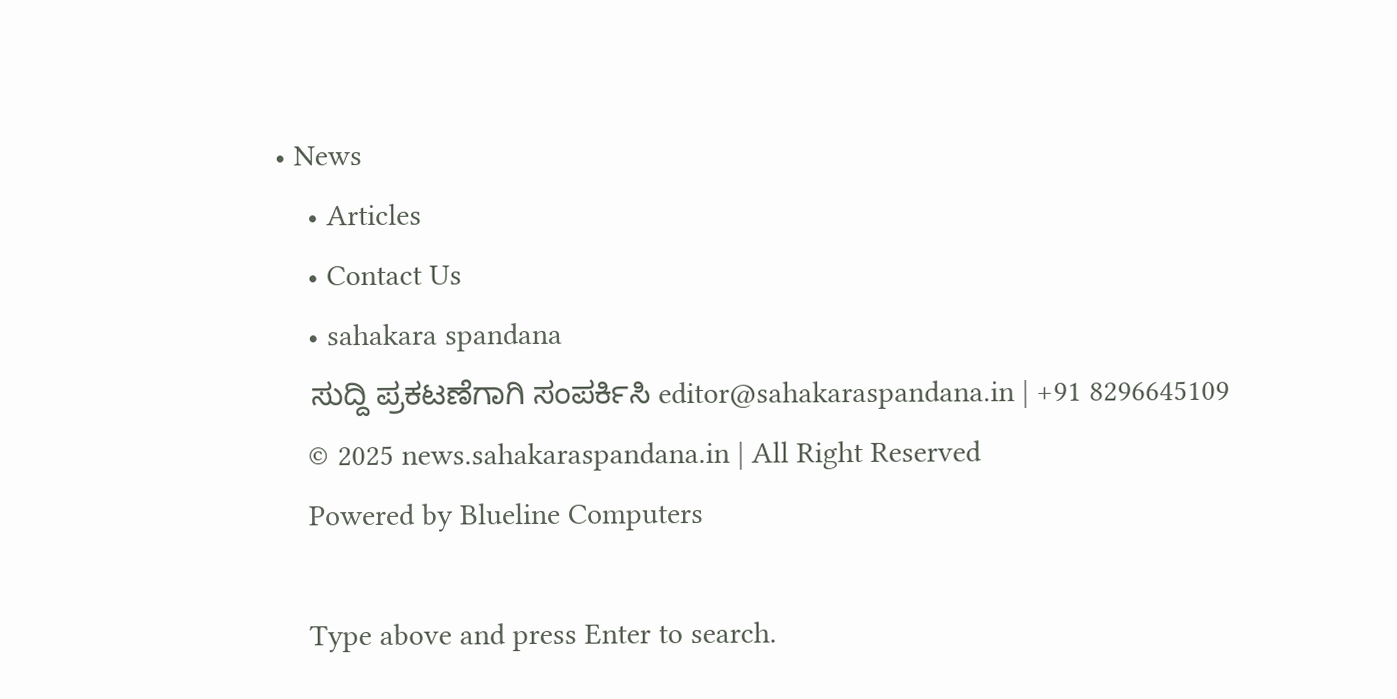• News
    • Articles
    • Contact Us
    • sahakara spandana
    ಸುದ್ದಿ ಪ್ರಕಟಣೆಗಾಗಿ ಸಂಪರ್ಕಿಸಿ editor@sahakaraspandana.in | +91 8296645109
    © 2025 news.sahakaraspandana.in | All Right Reserved
    Powered by Blueline Computers

    Type above and press Enter to search.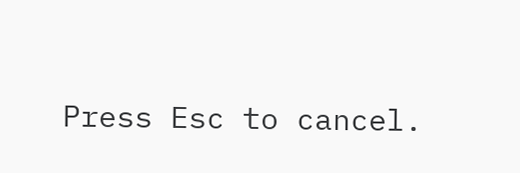Press Esc to cancel.